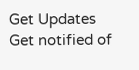Get Updates
Get notified of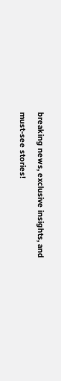breaking news, exclusive insights, and must-see stories!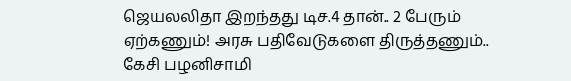ஜெயலலிதா இறந்தது டிச.4 தான்.. 2 பேரும் ஏற்கணும்! அரசு பதிவேடுகளை திருத்தணும்.. கேசி பழனிசாமி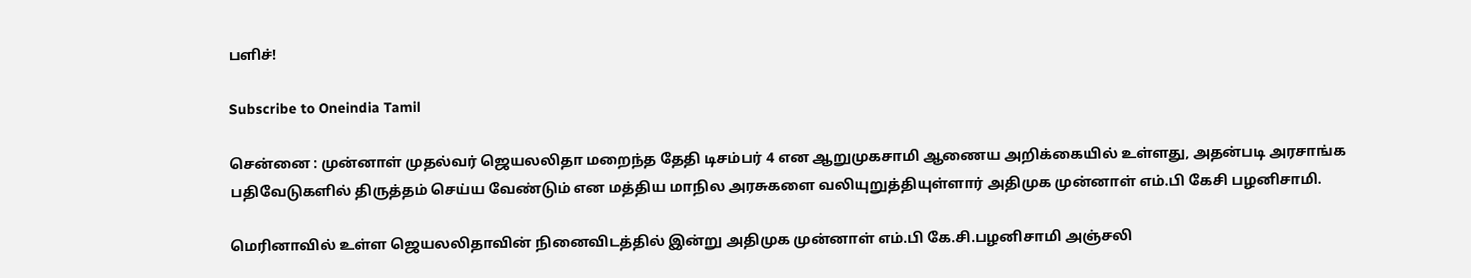பளிச்!

Subscribe to Oneindia Tamil

சென்னை : முன்னாள் முதல்வர் ஜெயலலிதா மறைந்த தேதி டிசம்பர் 4 என ஆறுமுகசாமி ஆணைய அறிக்கையில் உள்ளது, அதன்படி அரசாங்க பதிவேடுகளில் திருத்தம் செய்ய வேண்டும் என மத்திய மாநில அரசுகளை வலியுறுத்தியுள்ளார் அதிமுக முன்னாள் எம்.பி கேசி பழனிசாமி.

மெரினாவில் உள்ள ஜெயலலிதாவின் நினைவிடத்தில் இன்று அதிமுக முன்னாள் எம்.பி கே.சி.பழனிசாமி அஞ்சலி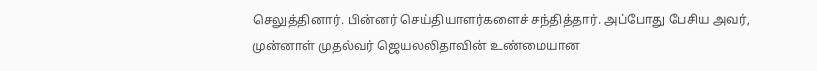செலுத்தினார். பின்னர் செய்தியாளர்களைச் சந்தித்தார். அப்போது பேசிய அவர், முன்னாள் முதல்வர் ஜெயலலிதாவின் உண்மையான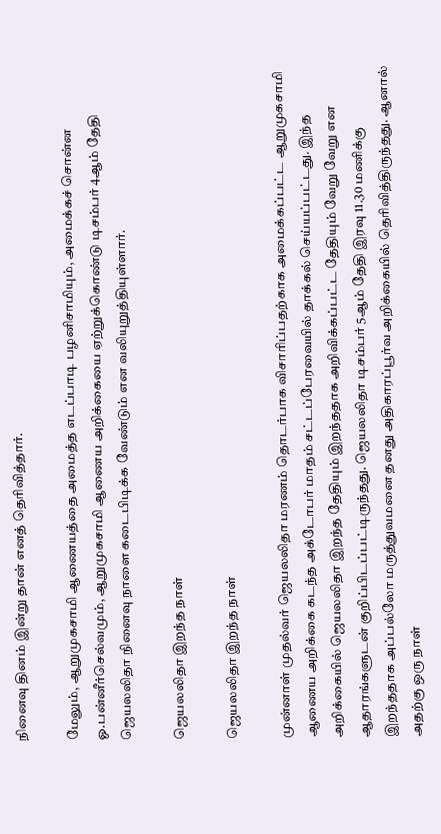நினைவு தினம் இன்று தான் எனத் தெரிவித்தார்.

மேலும், ஆறுமுகசாமி ஆணையத்தை அமைத்த எடப்பாடி பழனிசாமியும், அமைக்கச் சொன்ன ஓ.பன்னீர்செல்வமும், ஆறுமுகசாமி ஆணைய அறிக்கையை ஏற்றுக்கொண்டு டிசம்பர் 4ஆம் தேதி ஜெயலலிதா நினைவு நாளை கடைபிடிக்க வேண்டும் என வலியுறுத்தியுள்ளார்.

ஜெயலலிதா இறந்த நாள்

ஜெயலலிதா இறந்த நாள்

முன்னாள் முதல்வர் ஜெயலலிதா மரணம் தொடர்பாக விசாரிப்பதற்காக அமைக்கப்பட்ட ஆறுமுகசாமி ஆணைய அறிக்கை கடந்த அக்டோபர் மாதம் சட்டப்பேரவையில் தாக்கல் செய்யப்பட்டது. இந்த அறிக்கையில் ஜெயலலிதா இறந்த தேதியும் இறந்ததாக அறிவிக்கப்பட்ட தேதியும் வேறு வேறு என ஆதாரங்களுடன் குறிப்பிடப்பட்டிருந்தது. ஜெயலலிதா டிசம்பர் 5ஆம் தேதி இரவு 11.30 மணிக்கு இறந்ததாக அப்பல்லோ மருத்துவமனை தனது அதிகாரப்பூர்வ அறிக்கையில் தெரிவித்திருந்தது. ஆனால் அதற்கு ஒரு நாள்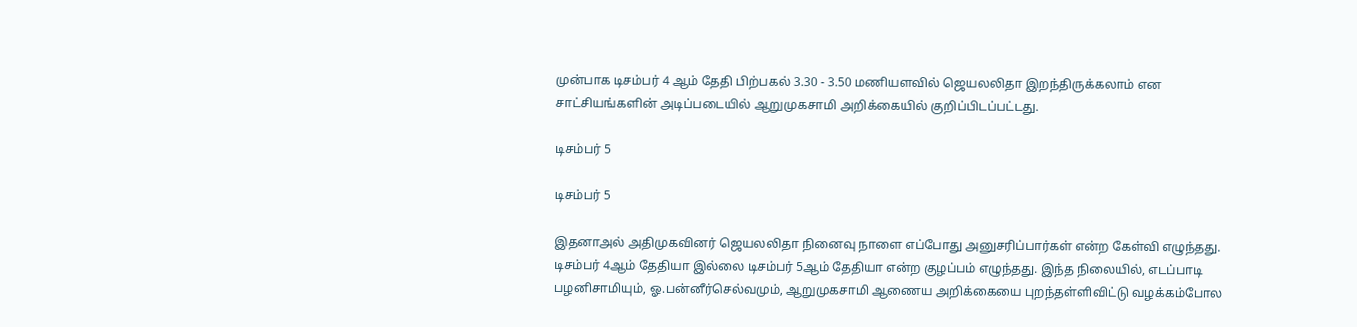முன்பாக டிசம்பர் 4 ஆம் தேதி பிற்பகல் 3.30 - 3.50 மணியளவில் ஜெயலலிதா இறந்திருக்கலாம் என சாட்சியங்களின் அடிப்படையில் ஆறுமுகசாமி அறிக்கையில் குறிப்பிடப்பட்டது.

டிசம்பர் 5

டிசம்பர் 5

இதனாஅல் அதிமுகவினர் ஜெயலலிதா நினைவு நாளை எப்போது அனுசரிப்பார்கள் என்ற கேள்வி எழுந்தது. டிசம்பர் 4ஆம் தேதியா இல்லை டிசம்பர் 5ஆம் தேதியா என்ற குழப்பம் எழுந்தது. இந்த நிலையில், எடப்பாடி பழனிசாமியும், ஓ.பன்னீர்செல்வமும், ஆறுமுகசாமி ஆணைய அறிக்கையை புறந்தள்ளிவிட்டு வழக்கம்போல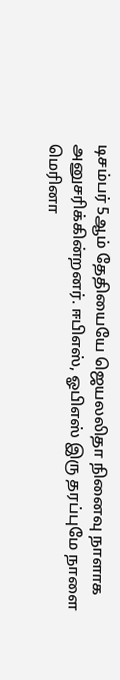டிசம்பர் 5ஆம் தேதியையே ஜெயலலிதா நினைவு நாளாக அனுசரிக்கின்றனர். ஈபிஎஸ், ஓபிஎஸ் இரு தரப்புமே நாளை மெரினா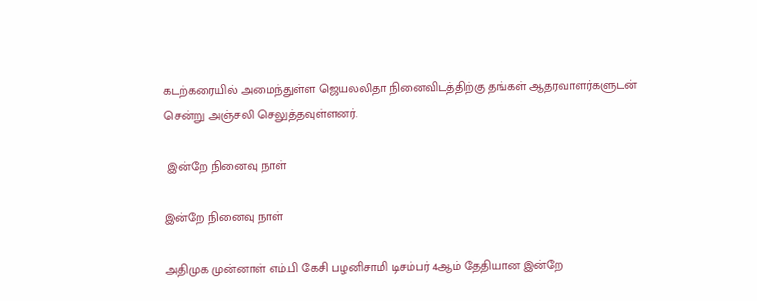கடற்கரையில் அமைந்துள்ள ஜெயலலிதா நினைவிடத்திற்கு தங்கள் ஆதரவாளர்களுடன் சென்று அஞ்சலி செலுத்தவுள்ளனர்.

 இன்றே நினைவு நாள்

இன்றே நினைவு நாள்

அதிமுக முன்னாள் எம்.பி கேசி பழனிசாமி டிசம்பர் 4ஆம் தேதியான இன்றே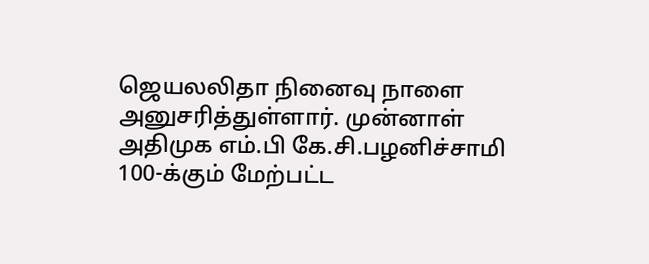ஜெயலலிதா நினைவு நாளை அனுசரித்துள்ளார். முன்னாள் அதிமுக எம்.பி கே.சி.பழனிச்சாமி 100-க்கும் மேற்பட்ட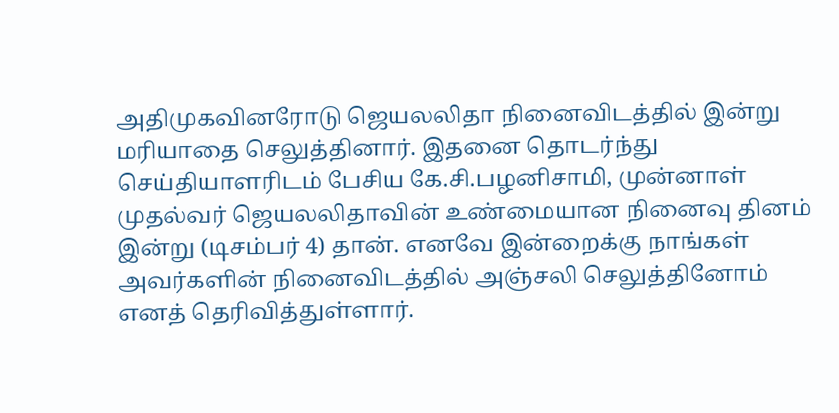அதிமுகவினரோடு ஜெயலலிதா நினைவிடத்தில் இன்று மரியாதை செலுத்தினார். இதனை தொடர்ந்து செய்தியாளரிடம் பேசிய கே.சி.பழனிசாமி, முன்னாள் முதல்வர் ஜெயலலிதாவின் உண்மையான நினைவு தினம் இன்று (டிசம்பர் 4) தான். எனவே இன்றைக்கு நாங்கள் அவர்களின் நினைவிடத்தில் அஞ்சலி செலுத்தினோம் எனத் தெரிவித்துள்ளார்.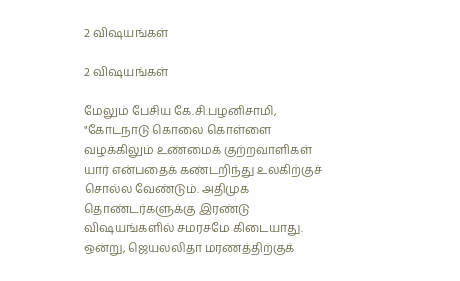2 விஷயங்கள்

2 விஷயங்கள்

மேலும் பேசிய கே.சி.பழனிசாமி, "கோடநாடு கொலை கொள்ளை வழக்கிலும் உண்மைக் குற்றவாளிகள் யார் என்பதைக் கண்டறிந்து உலகிற்குச் சொல்ல வேண்டும். அதிமுக தொண்டர்களுக்கு இரண்டு விஷயங்களில் சமரசமே கிடையாது. ஒன்று, ஜெயலலிதா மரணத்திற்குக்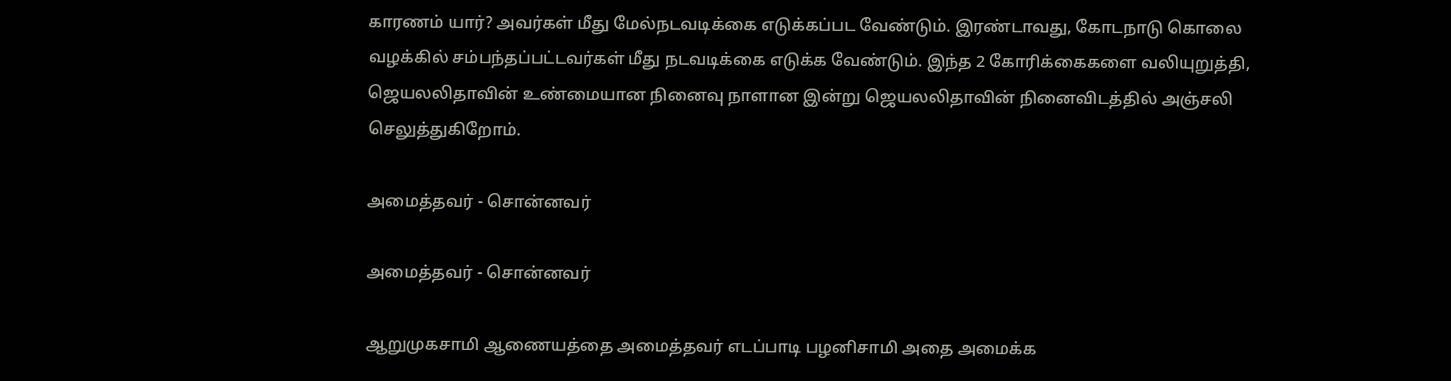காரணம் யார்? அவர்கள் மீது மேல்நடவடிக்கை எடுக்கப்பட வேண்டும். இரண்டாவது, கோடநாடு கொலை வழக்கில் சம்பந்தப்பட்டவர்கள் மீது நடவடிக்கை எடுக்க வேண்டும். இந்த 2 கோரிக்கைகளை வலியுறுத்தி, ஜெயலலிதாவின் உண்மையான நினைவு நாளான இன்று ஜெயலலிதாவின் நினைவிடத்தில் அஞ்சலி செலுத்துகிறோம்.

அமைத்தவர் - சொன்னவர்

அமைத்தவர் - சொன்னவர்

ஆறுமுகசாமி ஆணையத்தை அமைத்தவர் எடப்பாடி பழனிசாமி அதை அமைக்க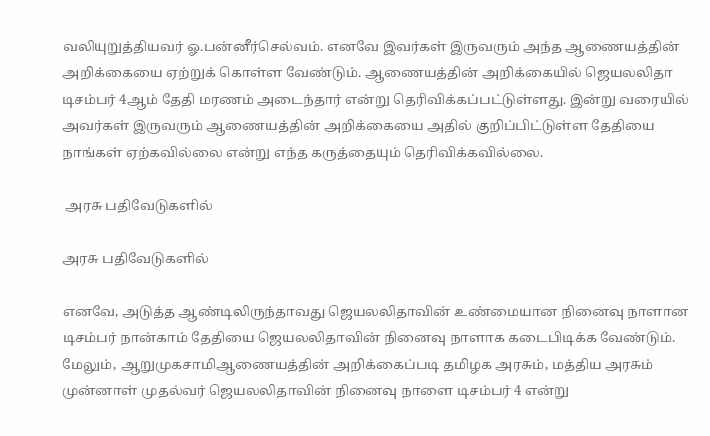வலியுறுத்தியவர் ஓ.பன்னீர்செல்வம். எனவே இவர்கள் இருவரும் அந்த ஆணையத்தின் அறிக்கையை ஏற்றுக் கொள்ள வேண்டும். ஆணையத்தின் அறிக்கையில் ஜெயலலிதா டிசம்பர் 4ஆம் தேதி மரணம் அடைந்தார் என்று தெரிவிக்கப்பட்டுள்ளது. இன்று வரையில் அவர்கள் இருவரும் ஆணையத்தின் அறிக்கையை அதில் குறிப்பிட்டுள்ள தேதியை நாங்கள் ஏற்கவில்லை என்று எந்த கருத்தையும் தெரிவிக்கவில்லை.

 அரசு பதிவேடுகளில்

அரசு பதிவேடுகளில்

எனவே, அடுத்த ஆண்டிலிருந்தாவது ஜெயலலிதாவின் உண்மையான நினைவு நாளான டிசம்பர் நான்காம் தேதியை ஜெயலலிதாவின் நினைவு நாளாக கடைபிடிக்க வேண்டும். மேலும், ஆறுமுகசாமிஆணையத்தின் அறிக்கைப்படி தமிழக அரசும், மத்திய அரசும் முன்னாள் முதல்வர் ஜெயலலிதாவின் நினைவு நாளை டிசம்பர் 4 என்று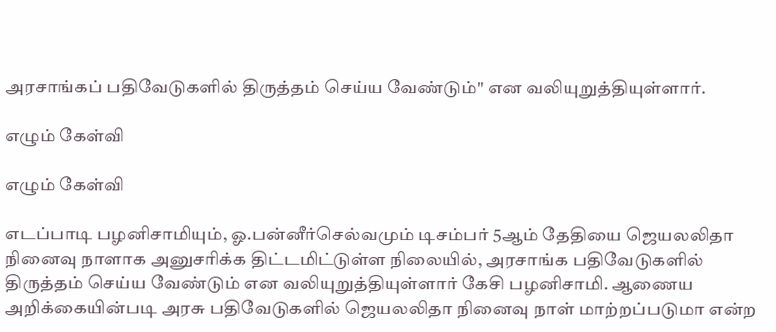அரசாங்கப் பதிவேடுகளில் திருத்தம் செய்ய வேண்டும்" என வலியுறுத்தியுள்ளார்.

எழும் கேள்வி

எழும் கேள்வி

எடப்பாடி பழனிசாமியும், ஓ.பன்னீர்செல்வமும் டிசம்பர் 5ஆம் தேதியை ஜெயலலிதா நினைவு நாளாக அனுசரிக்க திட்டமிட்டுள்ள நிலையில், அரசாங்க பதிவேடுகளில் திருத்தம் செய்ய வேண்டும் என வலியுறுத்தியுள்ளார் கேசி பழனிசாமி. ஆணைய அறிக்கையின்படி அரசு பதிவேடுகளில் ஜெயலலிதா நினைவு நாள் மாற்றப்படுமா என்ற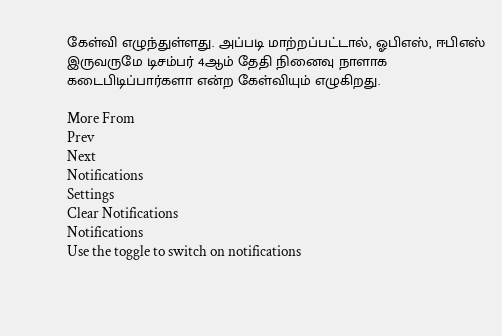கேள்வி எழுந்துள்ளது. அப்படி மாற்றப்பட்டால், ஓபிஎஸ், ஈபிஎஸ் இருவருமே டிசம்பர் 4ஆம் தேதி நினைவு நாளாக கடைபிடிப்பார்களா என்ற கேள்வியும் எழுகிறது.

More From
Prev
Next
Notifications
Settings
Clear Notifications
Notifications
Use the toggle to switch on notifications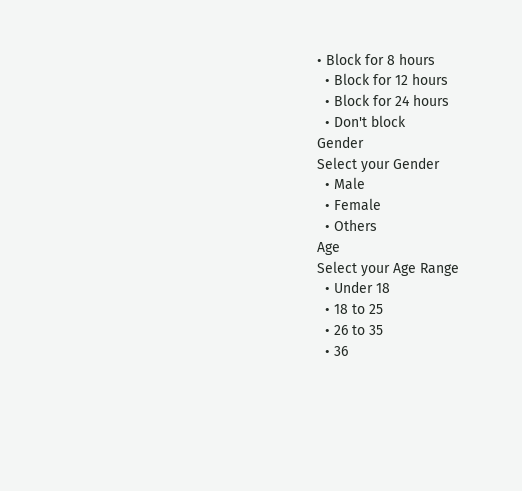• Block for 8 hours
  • Block for 12 hours
  • Block for 24 hours
  • Don't block
Gender
Select your Gender
  • Male
  • Female
  • Others
Age
Select your Age Range
  • Under 18
  • 18 to 25
  • 26 to 35
  • 36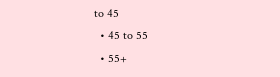to 45
  • 45 to 55
  • 55+